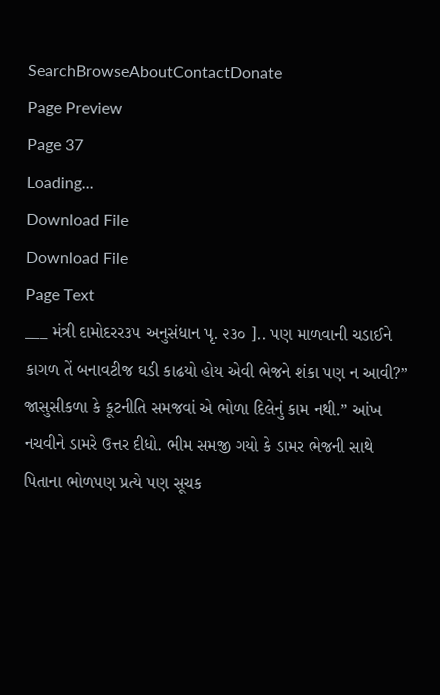SearchBrowseAboutContactDonate
Page Preview
Page 37
Loading...
Download File
Download File
Page Text
___ મંત્રી દામોદરર૩૫ અનુસંધાન પૃ. ૨૩૦ ].. પણ માળવાની ચડાઈને કાગળ તેં બનાવટીજ ઘડી કાઢયો હોય એવી ભેજને શંકા પણ ન આવી?” જાસુસીકળા કે કૂટનીતિ સમજવાં એ ભોળા દિલેનું કામ નથી.” આંખ નચવીને ડામરે ઉત્તર દીધો. ભીમ સમજી ગયો કે ડામર ભેજની સાથે પિતાના ભોળપણ પ્રત્યે પણ સૂચક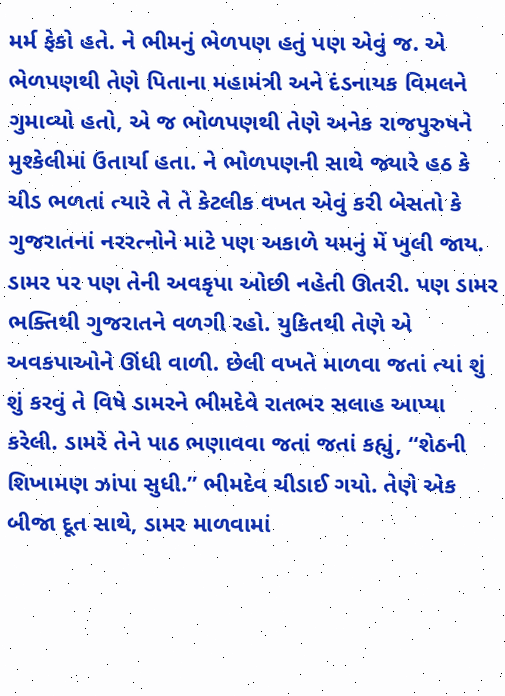મર્મ ફેકો હતે. ને ભીમનું ભેળપણ હતું પણ એવું જ. એ ભેળપણથી તેણે પિતાના મહામંત્રી અને દંડનાયક વિમલને ગુમાવ્યો હતો, એ જ ભોળપણથી તેણે અનેક રાજપુરુષને મુશ્કેલીમાં ઉતાર્યા હતા. ને ભોળપણની સાથે જ્યારે હઠ કે ચીડ ભળતાં ત્યારે તે તે કેટલીક વખત એવું કરી બેસતો કે ગુજરાતનાં નરરત્નોને માટે પણ અકાળે યમનું મેં ખુલી જાય. ડામર પર પણ તેની અવકૃપા ઓછી નહેતી ઊતરી. પણ ડામર ભક્તિથી ગુજરાતને વળગી રહો. યુકિતથી તેણે એ અવકપાઓને ઊંધી વાળી. છેલી વખતે માળવા જતાં ત્યાં શું શું કરવું તે વિષે ડામરને ભીમદેવે રાતભર સલાહ આપ્યા કરેલી. ડામરે તેને પાઠ ભણાવવા જતાં જતાં કહ્યું, “શેઠની શિખામણ ઝાંપા સુધી.” ભીમદેવ ચીડાઈ ગયો. તેણે એક બીજા દૂત સાથે, ડામર માળવામાં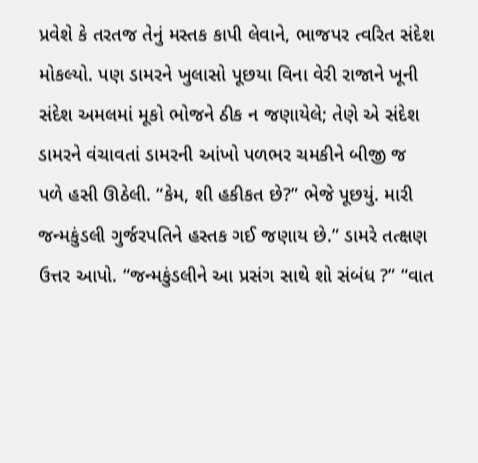પ્રવેશે કે તરતજ તેનું મસ્તક કાપી લેવાને, ભાજપર ત્વરિત સંદેશ મોકલ્યો. પણ ડામરને ખુલાસો પૂછયા વિના વેરી રાજાને ખૂની સંદેશ અમલમાં મૂકો ભોજને ઠીક ન જણાયેલે; તેણે એ સંદેશ ડામરને વંચાવતાં ડામરની આંખો પળભર ચમકીને બીજી જ પળે હસી ઊઠેલી. “કેમ, શી હકીકત છે?” ભેજે પૂછયું. મારી જન્મકુંડલી ગુર્જરપતિને હસ્તક ગઈ જણાય છે.” ડામરે તત્ક્ષણ ઉત્તર આપો. “જન્મકુંડલીને આ પ્રસંગ સાથે શો સંબંધ ?” “વાત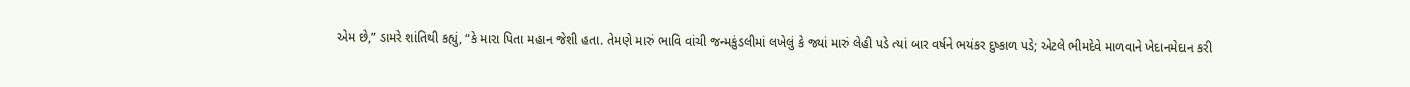એમ છે,” ડામરે શાંતિથી કહ્યું, “કે મારા પિતા મહાન જેશી હતા. તેમણે મારું ભાવિ વાંચી જન્મકુંડલીમાં લખેલું કે જ્યાં મારું લેહી પડે ત્યાં બાર વર્ષને ભયંકર દુષ્કાળ પડે; એટલે ભીમદેવે માળવાને ખેદાનમેદાન કરી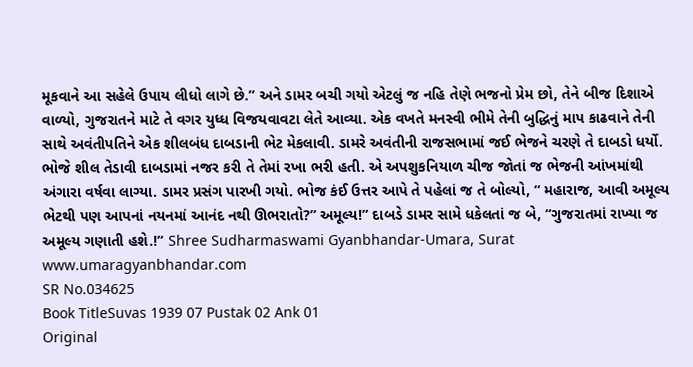મૂકવાને આ સહેલે ઉપાય લીધો લાગે છે.” અને ડામર બચી ગયો એટલું જ નહિ તેણે ભજનો પ્રેમ છો, તેને બીજ દિશાએ વાળ્યો, ગુજરાતને માટે તે વગર યુધ્ધ વિજયવાવટા લેતે આવ્યા. એક વખતે મનસ્વી ભીમે તેની બુદ્ધિનું માપ કાઢવાને તેની સાથે અવંતીપતિને એક શીલબંધ દાબડાની ભેટ મેકલાવી. ડામરે અવંતીની રાજસભામાં જઈ ભેજને ચરણે તે દાબડો ધર્યો. ભોજે શીલ તેડાવી દાબડામાં નજર કરી તે તેમાં રખા ભરી હતી. એ અપશુકનિયાળ ચીજ જોતાં જ ભેજની આંખમાંથી અંગારા વર્ષવા લાગ્યા. ડામર પ્રસંગ પારખી ગયો. ભોજ કંઈ ઉત્તર આપે તે પહેલાં જ તે બોલ્યો, “ મહારાજ, આવી અમૂલ્ય ભેટથી પણ આપનાં નયનમાં આનંદ નથી ઊભરાતો?” અમૂલ્ય!” દાબડે ડામર સામે ધકેલતાં જ બે, “ગુજરાતમાં રાખ્યા જ અમૂલ્ય ગણાતી હશે.!” Shree Sudharmaswami Gyanbhandar-Umara, Surat www.umaragyanbhandar.com
SR No.034625
Book TitleSuvas 1939 07 Pustak 02 Ank 01
Original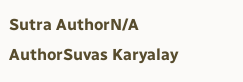Sutra AuthorN/A
AuthorSuvas Karyalay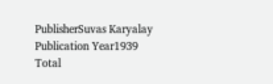PublisherSuvas Karyalay
Publication Year1939
Total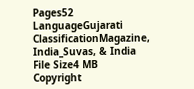Pages52
LanguageGujarati
ClassificationMagazine, India_Suvas, & India
File Size4 MB
Copyright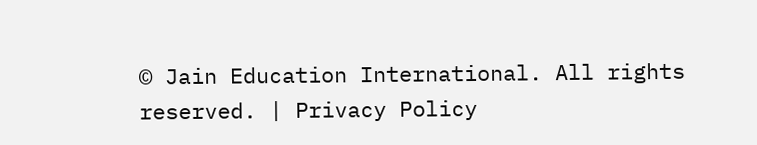© Jain Education International. All rights reserved. | Privacy Policy